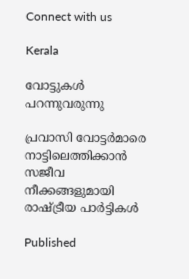Connect with us

Kerala

വോട്ടുകൾ പറന്നുവരുന്നു

പ്രവാസി വോട്ടർമാരെ നാട്ടിലെത്തിക്കാൻ സജീവ നീക്കങ്ങളുമായി രാഷ്ട്രീയ പാർട്ടികൾ

Published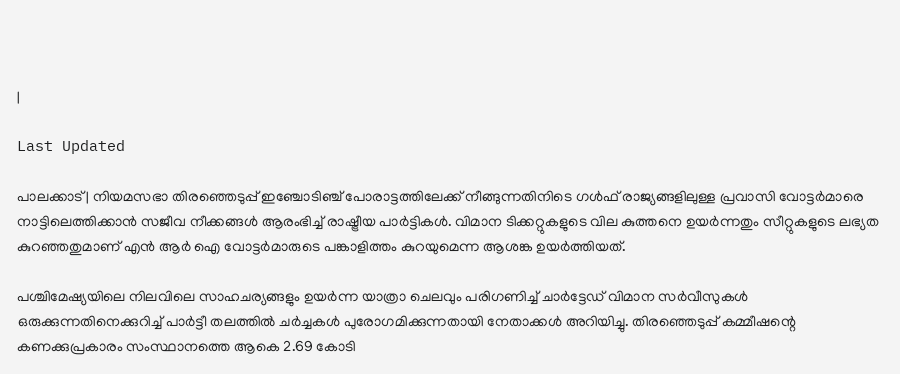|

Last Updated

പാലക്കാട് | നിയമസഭാ തിരഞ്ഞെടുപ്പ് ഇഞ്ചോടിഞ്ച് പോരാട്ടത്തിലേക്ക് നീങ്ങുന്നതിനിടെ ഗൾഫ് രാജ്യങ്ങളിലുള്ള പ്രവാസി വോട്ടർമാരെ നാട്ടിലെത്തിക്കാൻ സജീവ നീക്കങ്ങൾ ആരംഭിച്ച് രാഷ്ട്രീയ പാർട്ടികൾ. വിമാന ടിക്കറ്റുകളുടെ വില കുത്തനെ ഉയർന്നതും സീറ്റുകളുടെ ലഭ്യത കുറഞ്ഞതുമാണ് എൻ ആർ ഐ വോട്ടർമാരുടെ പങ്കാളിത്തം കുറയുമെന്ന ആശങ്ക ഉയർത്തിയത്.

പശ്ചിമേഷ്യയിലെ നിലവിലെ സാഹചര്യങ്ങളും ഉയർന്ന യാത്രാ ചെലവും പരിഗണിച്ച് ചാർട്ടേഡ് വിമാന സർവീസുകൾ ഒരുക്കുന്നതിനെക്കുറിച്ച് പാർട്ടീ തലത്തിൽ ചർച്ചകൾ പുരോഗമിക്കുന്നതായി നേതാക്കൾ അറിയിച്ചു. തിരഞ്ഞെടുപ്പ് കമ്മീഷന്റെ കണക്കുപ്രകാരം സംസ്ഥാനത്തെ ആകെ 2.69 കോടി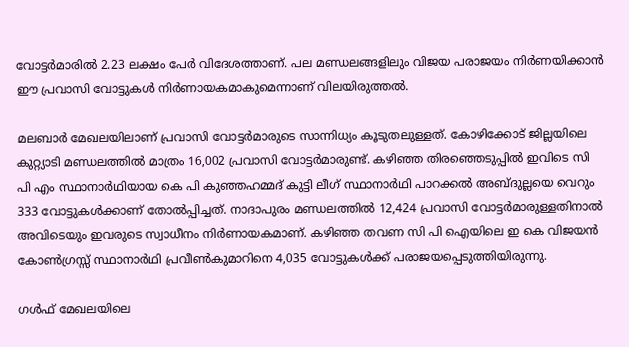വോട്ടർമാരിൽ 2.23 ലക്ഷം പേർ വിദേശത്താണ്. പല മണ്ഡലങ്ങളിലും വിജയ പരാജയം നിർണയിക്കാൻ ഈ പ്രവാസി വോട്ടുകൾ നിർണായകമാകുമെന്നാണ് വിലയിരുത്തൽ.

മലബാർ മേഖലയിലാണ് പ്രവാസി വോട്ടർമാരുടെ സാന്നിധ്യം കൂടുതലുള്ളത്. കോഴിക്കോട് ജില്ലയിലെ കുറ്റ്യാടി മണ്ഡലത്തിൽ മാത്രം 16,002 പ്രവാസി വോട്ടർമാരുണ്ട്. കഴിഞ്ഞ തിരഞ്ഞെടുപ്പിൽ ഇവിടെ സി പി എം സ്ഥാനാർഥിയായ കെ പി കുഞ്ഞഹമ്മദ് കുട്ടി ലീഗ് സ്ഥാനാർഥി പാറക്കൽ അബ്ദുല്ലയെ വെറും 333 വോട്ടുകൾക്കാണ് തോൽപ്പിച്ചത്. നാദാപുരം മണ്ഡലത്തിൽ 12,424 പ്രവാസി വോട്ടർമാരുള്ളതിനാൽ അവിടെയും ഇവരുടെ സ്വാധീനം നിർണായകമാണ്. കഴിഞ്ഞ തവണ സി പി ഐയിലെ ഇ കെ വിജയൻ കോൺഗ്രസ്സ് സ്ഥാനാർഥി പ്രവീൺകുമാറിനെ 4,035 വോട്ടുകൾക്ക് പരാജയപ്പെടുത്തിയിരുന്നു.

ഗൾഫ് മേഖലയിലെ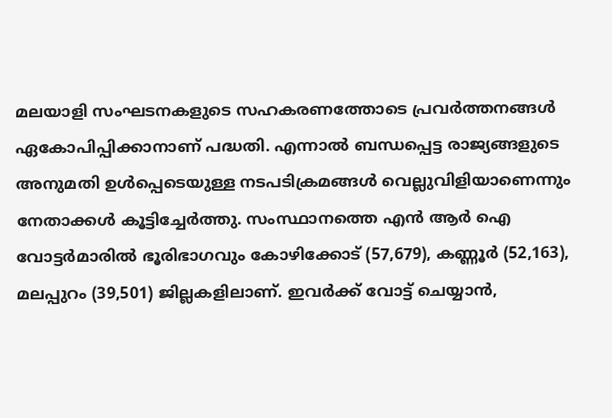മലയാളി സംഘടനകളുടെ സഹകരണത്തോടെ പ്രവർത്തനങ്ങൾ ഏകോപിപ്പിക്കാനാണ് പദ്ധതി. എന്നാൽ ബന്ധപ്പെട്ട രാജ്യങ്ങളുടെ അനുമതി ഉൾപ്പെടെയുള്ള നടപടിക്രമങ്ങൾ വെല്ലുവിളിയാണെന്നും നേതാക്കൾ കൂട്ടിച്ചേർത്തു. സംസ്ഥാനത്തെ എൻ ആർ ഐ വോട്ടർമാരിൽ ഭൂരിഭാഗവും കോഴിക്കോട് (57,679), കണ്ണൂർ (52,163), മലപ്പുറം (39,501) ജില്ലകളിലാണ്. ഇവർക്ക് വോട്ട് ചെയ്യാൻ,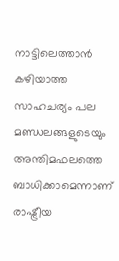നാട്ടിലെത്താൻ കഴിയാത്ത സാഹചര്യം പല മണ്ഡലങ്ങളുടെയും അന്തിമഫലത്തെ ബാധിക്കാമെന്നാണ് രാഷ്ട്രീയ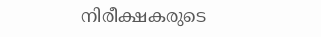നിരീക്ഷകരുടെ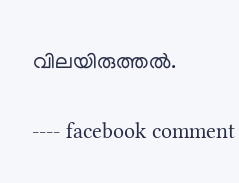വിലയിരുത്തൽ.

---- facebook comment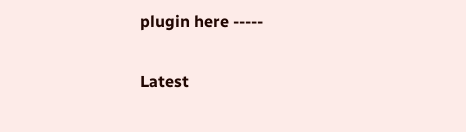plugin here -----

Latest